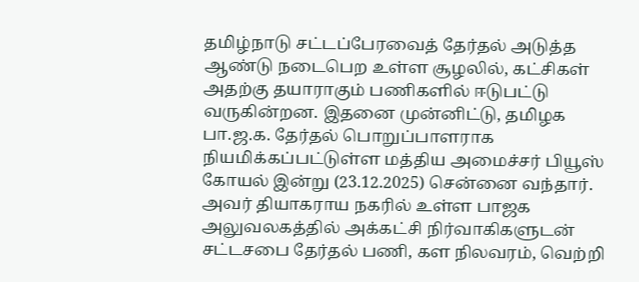தமிழ்நாடு சட்டப்பேரவைத் தேர்தல் அடுத்த ஆண்டு நடைபெற உள்ள சூழலில், கட்சிகள் அதற்கு தயாராகும் பணிகளில் ஈடுபட்டு வருகின்றன. இதனை முன்னிட்டு, தமிழக பா.ஜ.க. தேர்தல் பொறுப்பாளராக நியமிக்கப்பட்டுள்ள மத்திய அமைச்சர் பியூஸ் கோயல் இன்று (23.12.2025) சென்னை வந்தார். அவர் தியாகராய நகரில் உள்ள பாஜக அலுவலகத்தில் அக்கட்சி நிர்வாகிகளுடன் சட்டசபை தேர்தல் பணி, கள நிலவரம், வெற்றி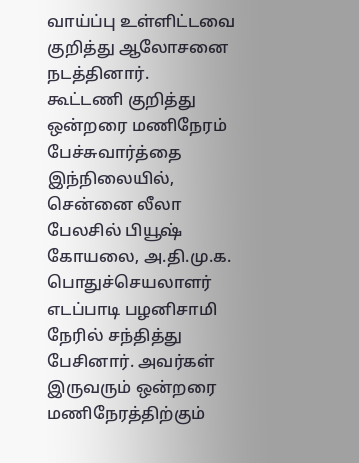வாய்ப்பு உள்ளிட்டவை குறித்து ஆலோசனை நடத்தினார்.
கூட்டணி குறித்து ஒன்றரை மணிநேரம் பேச்சுவார்த்தை
இந்நிலையில், சென்னை லீலா பேலசில் பியூஷ் கோயலை, அ.தி.மு.க. பொதுச்செயலாளர் எடப்பாடி பழனிசாமி நேரில் சந்தித்து பேசினார். அவர்கள் இருவரும் ஒன்றரை மணிநேரத்திற்கும்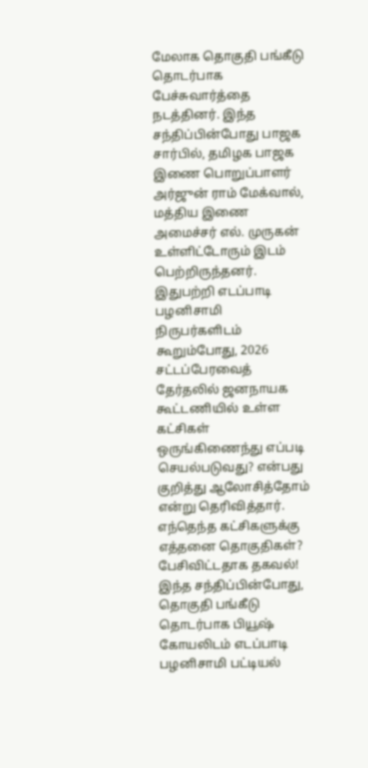மேலாக தொகுதி பங்கீடு தொடர்பாக பேச்சுவார்த்தை நடத்தினர். இந்த சந்திப்பின்போது பாஜக சார்பில், தமிழக பாஜக இணை பொறுப்பாளர் அர்ஜுன் ராம் மேக்வால், மத்திய இணை அமைச்சர் எல். முருகன் உள்ளிட்டோரும் இடம் பெற்றிருந்தனர்.
இதுபற்றி எடப்பாடி பழனிசாமி நிருபர்களிடம் கூறும்போது, 2026 சட்டப்பேரவைத் தேர்தலில் ஜனநாயக கூட்டணியில் உள்ள கட்சிகள் ஒருங்கிணைந்து எப்படி செயல்படுவது? என்பது குறித்து ஆலோசித்தோம் என்று தெரிவித்தார்.
எந்தெந்த கட்சிகளுக்கு எத்தனை தொகுதிகள்? பேசிவிட்டதாக தகவல்!
இந்த சந்திப்பின்போது, தொகுதி பங்கீடு தொடர்பாக பியூஷ் கோயலிடம் எடப்பாடி பழனிசாமி பட்டியல்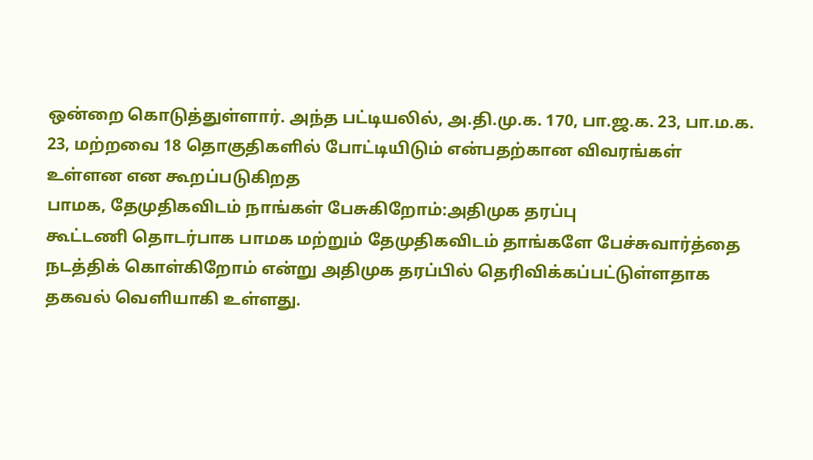ஒன்றை கொடுத்துள்ளார். அந்த பட்டியலில், அ.தி.மு.க. 170, பா.ஜ.க. 23, பா.ம.க. 23, மற்றவை 18 தொகுதிகளில் போட்டியிடும் என்பதற்கான விவரங்கள் உள்ளன என கூறப்படுகிறத
பாமக, தேமுதிகவிடம் நாங்கள் பேசுகிறோம்:அதிமுக தரப்பு
கூட்டணி தொடர்பாக பாமக மற்றும் தேமுதிகவிடம் தாங்களே பேச்சுவார்த்தை நடத்திக் கொள்கிறோம் என்று அதிமுக தரப்பில் தெரிவிக்கப்பட்டுள்ளதாக தகவல் வெளியாகி உள்ளது.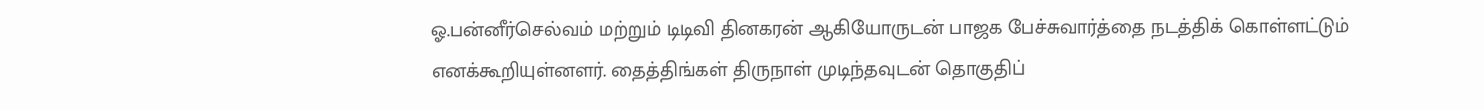ஓ.பன்னீர்செல்வம் மற்றும் டிடிவி தினகரன் ஆகியோருடன் பாஜக பேச்சுவார்த்தை நடத்திக் கொள்ளட்டும் எனக்கூறியுள்னளர். தைத்திங்கள் திருநாள் முடிந்தவுடன் தொகுதிப்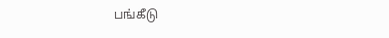பங்கீடு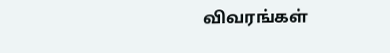விவரங்கள்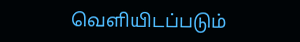வெளியிடப்படும்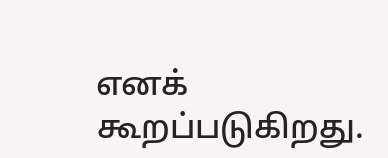எனக் கூறப்படுகிறது.